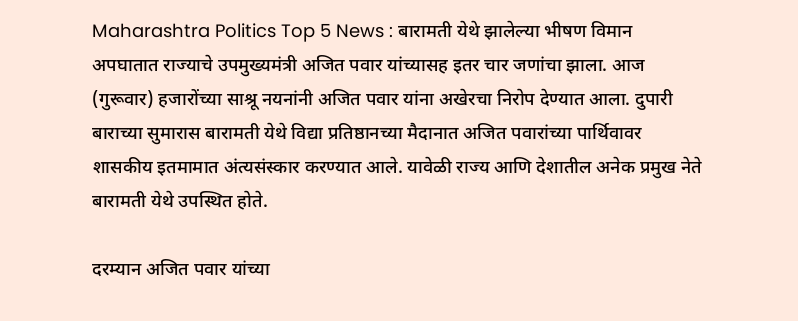Maharashtra Politics Top 5 News : बारामती येथे झालेल्या भीषण विमान अपघातात राज्याचे उपमुख्यमंत्री अजित पवार यांच्यासह इतर चार जणांचा झाला. आज (गुरूवार) हजारोंच्या साश्रू नयनांनी अजित पवार यांना अखेरचा निरोप देण्यात आला. दुपारी बाराच्या सुमारास बारामती येथे विद्या प्रतिष्ठानच्या मैदानात अजित पवारांच्या पार्थिवावर शासकीय इतमामात अंत्यसंस्कार करण्यात आले. यावेळी राज्य आणि देशातील अनेक प्रमुख नेते बारामती येथे उपस्थित होते.

दरम्यान अजित पवार यांच्या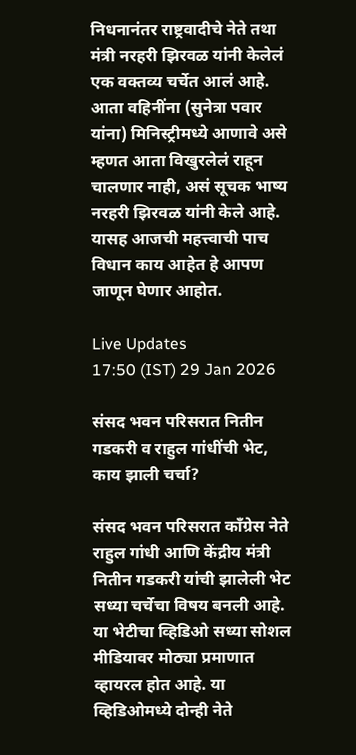निधनानंतर राष्ट्रवादीचे नेते तथा मंत्री नरहरी झिरवळ यांनी केलेलं एक वक्तव्य चर्चेत आलं आहे. आता वहिनींना (सुनेत्रा पवार यांना) मिनिस्ट्रीमध्ये आणावे असे म्हणत आता विखुरलेलं राहून चालणार नाही, असं सूचक भाष्य नरहरी झिरवळ यांनी केले आहे. यासह आजची महत्त्वाची पाच विधान काय आहेत हे आपण जाणून घेणार आहोत.

Live Updates
17:50 (IST) 29 Jan 2026

संसद भवन परिसरात नितीन गडकरी व राहुल गांधींची भेट, काय झाली चर्चा?

संसद भवन परिसरात काँग्रेस नेते राहुल गांधी आणि केंद्रीय मंत्री नितीन गडकरी यांची झालेली भेट सध्या चर्चेचा विषय बनली आहे. या भेटीचा व्हिडिओ सध्या सोशल मीडियावर मोठ्या प्रमाणात व्हायरल होत आहे. या व्हिडिओमध्ये दोन्ही नेते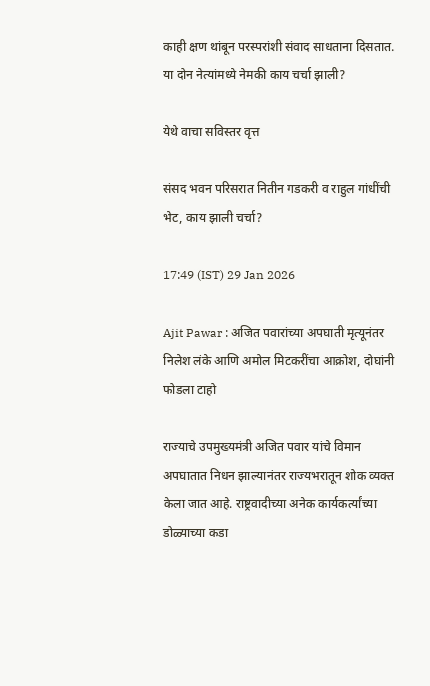काही क्षण थांबून परस्परांशी संवाद साधताना दिसतात. या दोन नेत्यांमध्ये नेमकी काय चर्चा झाली?

येथे वाचा सविस्तर वृत्त

संसद भवन परिसरात नितीन गडकरी व राहुल गांधींची भेट, काय झाली चर्चा?

17:49 (IST) 29 Jan 2026

Ajit Pawar : अजित पवारांच्या अपघाती मृत्यूनंतर निलेश लंके आणि अमोल मिटकरींचा आक्रोश, दोघांनी फोडला टाहो

राज्याचे उपमुख्यमंत्री अजित पवार यांचे विमान अपघातात निधन झाल्यानंतर राज्यभरातून शोक व्यक्त केला जात आहे. राष्ट्रवादीच्या अनेक कार्यकर्त्यांच्या डोळ्याच्या कडा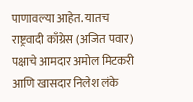पाणावल्या आहेत. यातच राष्ट्रवादी काँग्रेस (अजित पवार) पक्षाचे आमदार अमोल मिटकरी आणि खासदार निलेश लंके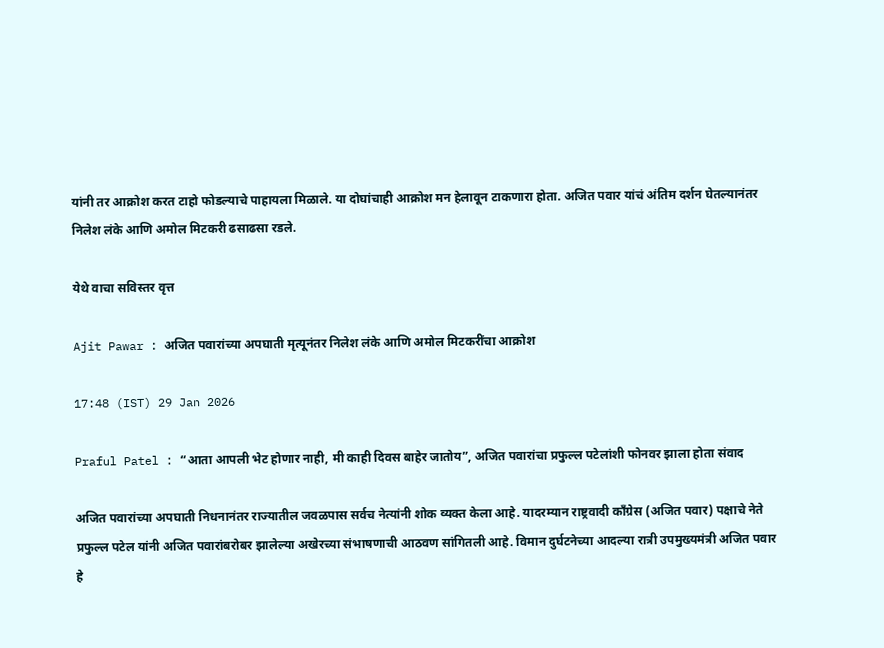यांनी तर आक्रोश करत टाहो फोडल्याचे पाहायला मिळाले. या दोघांचाही आक्रोश मन हेलावून टाकणारा होता. अजित पवार यांचं अंतिम दर्शन घेतल्यानंतर निलेश लंके आणि अमोल मिटकरी ढसाढसा रडले.

येथे वाचा सविस्तर वृत्त

Ajit Pawar : अजित पवारांच्या अपघाती मृत्यूनंतर निलेश लंके आणि अमोल मिटकरींचा आक्रोश

17:48 (IST) 29 Jan 2026

Praful Patel : “आता आपली भेट होणार नाही, मी काही दिवस बाहेर जातोय”, अजित पवारांचा प्रफुल्ल पटेलांशी फोनवर झाला होता संवाद

अजित पवारांच्या अपघाती निधनानंतर राज्यातील जवळपास सर्वच नेत्यांनी शोक व्यक्त केला आहे. यादरम्यान राष्ट्रवादी काँग्रेस (अजित पवार) पक्षाचे नेते प्रफुल्ल पटेल यांनी अजित पवारांबरोबर झालेल्या अखेरच्या संभाषणाची आठवण सांगितली आहे. विमान दुर्घटनेच्या आदल्या रात्री उपमुख्यमंत्री अजित पवार हे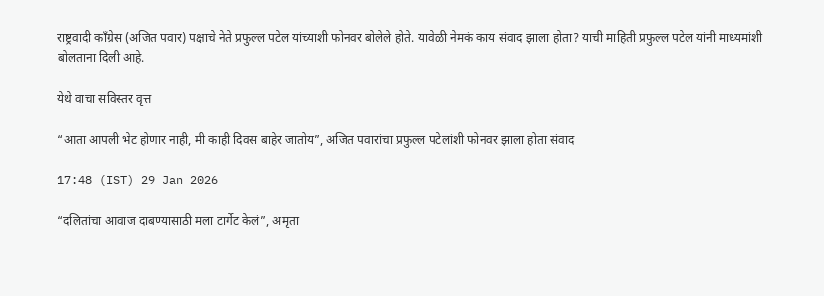राष्ट्रवादी काँग्रेस (अजित पवार) पक्षाचे नेते प्रफुल्ल पटेल यांच्याशी फोनवर बोलेले होते. यावेळी नेमकं काय संवाद झाला होता? याची माहिती प्रफुल्ल पटेल यांनी माध्यमांशी बोलताना दिली आहे.

येथे वाचा सविस्तर वृत्त

“आता आपली भेट होणार नाही, मी काही दिवस बाहेर जातोय”, अजित पवारांचा प्रफुल्ल पटेलांशी फोनवर झाला होता संवाद

17:48 (IST) 29 Jan 2026

“दलितांचा आवाज दाबण्यासाठी मला टार्गेट केलं”, अमृता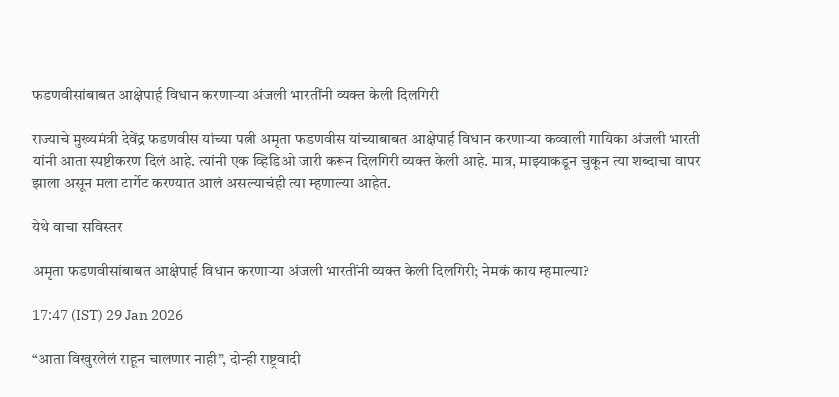फडणवीसांबाबत आक्षेपार्ह विधान करणाऱ्या अंजली भारतींनी व्यक्त केली दिलगिरी

राज्याचे मुख्यमंत्री देवेंद्र फडणवीस यांच्या पत्नी अमृता फडणवीस यांच्याबाबत आक्षेपार्ह विधान करणाऱ्या कव्वाली गायिका अंजली भारती यांनी आता स्पष्टीकरण दिलं आहे. त्यांनी एक व्हिडिओ जारी करून दिलगिरी व्यक्त केली आहे. मात्र, माझ्याकडून चुकून त्या शब्दाचा वापर झाला असून मला टार्गेट करण्यात आलं असल्याचंही त्या म्हणाल्या आहेत.

येथे वाचा सविस्तर

अमृता फडणवीसांबाबत आक्षेपार्ह विधान करणाऱ्या अंजली भारतींनी व्यक्त केली दिलगिरी; नेमकं काय म्हमाल्या?

17:47 (IST) 29 Jan 2026

“आता विखुरलेलं राहून चालणार नाही”, दोन्ही राष्ट्रवादी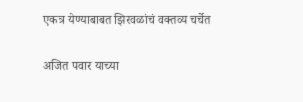एकत्र येण्याबाबत झिरवळांचं वक्तव्य चर्चेत

अजित पवार याच्या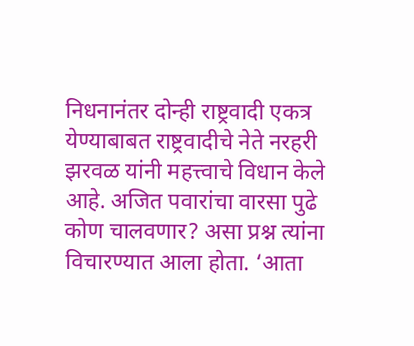निधनानंतर दोन्ही राष्ट्रवादी एकत्र येण्याबाबत राष्ट्रवादीचे नेते नरहरी झरवळ यांनी महत्त्वाचे विधान केले आहे. अजित पवारांचा वारसा पुढे कोण चालवणार? असा प्रश्न त्यांना विचारण्यात आला होता. ‘आता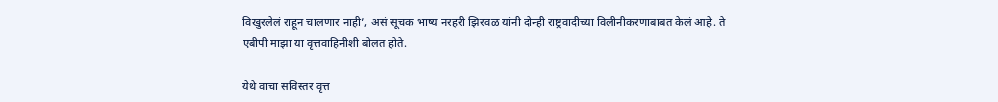विखुरलेलं राहून चालणार नाही’, असं सूचक भाष्य नरहरी झिरवळ यांनी दोन्ही राष्ट्रवादीच्या विलीनीकरणाबाबत केलं आहे. ते एबीपी माझा या वृत्तवाहिनीशी बोलत होते.

येथे वाचा सविस्तर वृत्त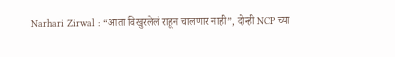Narhari Zirwal : “आता विखुरलेलं राहून चालणार नाही”, दोन्ही NCP च्या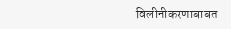विलीनीकरणाबाबत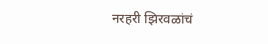नरहरी झिरवळांचं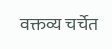वक्तव्य चर्चेत